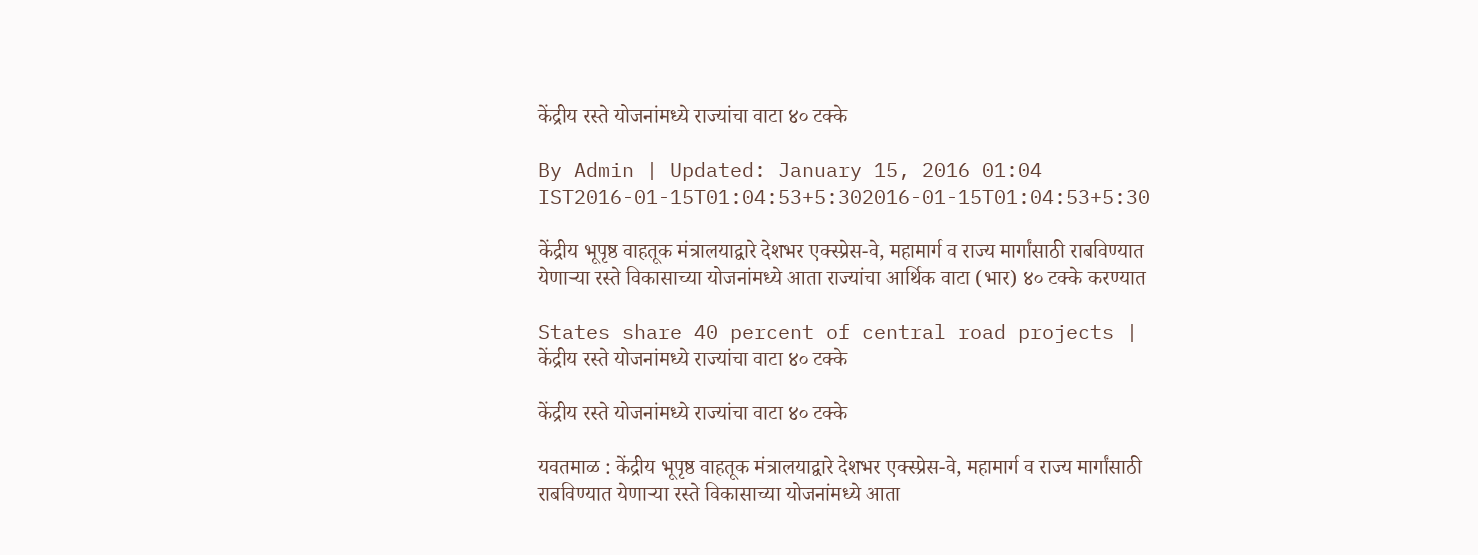केंद्रीय रस्ते योजनांमध्ये राज्यांचा वाटा ४० टक्के

By Admin | Updated: January 15, 2016 01:04 IST2016-01-15T01:04:53+5:302016-01-15T01:04:53+5:30

केंद्रीय भूपृष्ठ वाहतूक मंत्रालयाद्वारे देशभर एक्स्प्रेस-वे, महामार्ग व राज्य मार्गांसाठी राबविण्यात येणाऱ्या रस्ते विकासाच्या योजनांमध्ये आता राज्यांचा आर्थिक वाटा (भार) ४० टक्के करण्यात

States share 40 percent of central road projects | केंद्रीय रस्ते योजनांमध्ये राज्यांचा वाटा ४० टक्के

केंद्रीय रस्ते योजनांमध्ये राज्यांचा वाटा ४० टक्के

यवतमाळ : केंद्रीय भूपृष्ठ वाहतूक मंत्रालयाद्वारे देशभर एक्स्प्रेस-वे, महामार्ग व राज्य मार्गांसाठी राबविण्यात येणाऱ्या रस्ते विकासाच्या योजनांमध्ये आता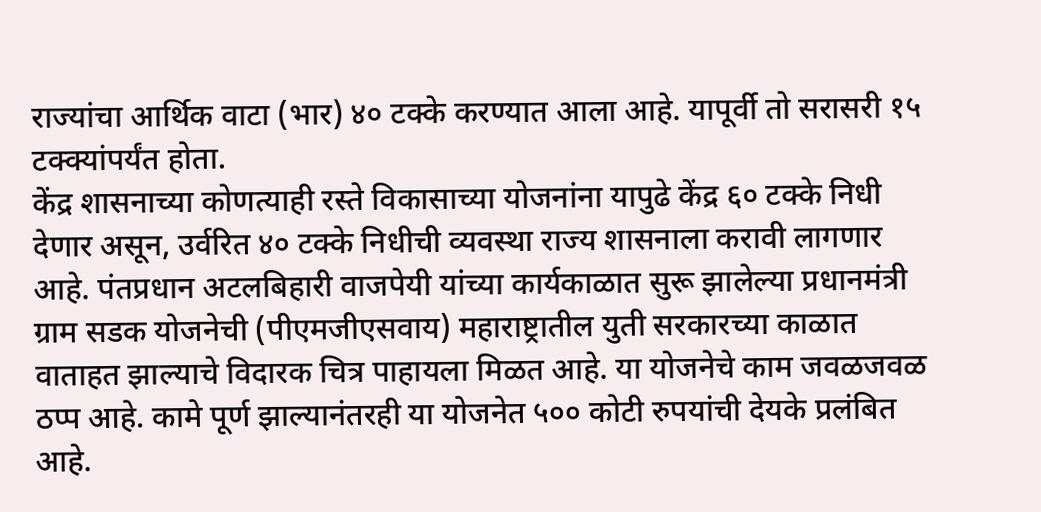राज्यांचा आर्थिक वाटा (भार) ४० टक्के करण्यात आला आहे. यापूर्वी तो सरासरी १५ टक्क्यांपर्यंत होता.
केंद्र शासनाच्या कोणत्याही रस्ते विकासाच्या योजनांना यापुढे केंद्र ६० टक्के निधी देणार असून, उर्वरित ४० टक्के निधीची व्यवस्था राज्य शासनाला करावी लागणार आहे. पंतप्रधान अटलबिहारी वाजपेयी यांच्या कार्यकाळात सुरू झालेल्या प्रधानमंत्री ग्राम सडक योजनेची (पीएमजीएसवाय) महाराष्ट्रातील युती सरकारच्या काळात वाताहत झाल्याचे विदारक चित्र पाहायला मिळत आहे. या योजनेचे काम जवळजवळ ठप्प आहे. कामे पूर्ण झाल्यानंतरही या योजनेत ५०० कोटी रुपयांची देयके प्रलंबित आहे.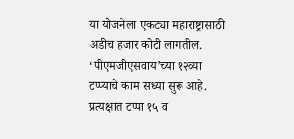या योजनेला एकट्या महाराष्ट्रासाठी अडीच हजार कोटी लागतील. ‘पीएमजीएसवाय’च्या १२व्या टप्प्याचे काम सध्या सुरू आहे. प्रत्यक्षात टप्पा १५ व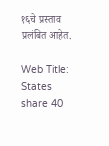१६चे प्रस्ताव प्रलंबित आहेत.

Web Title: States share 40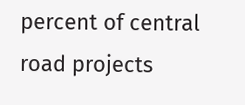percent of central road projects